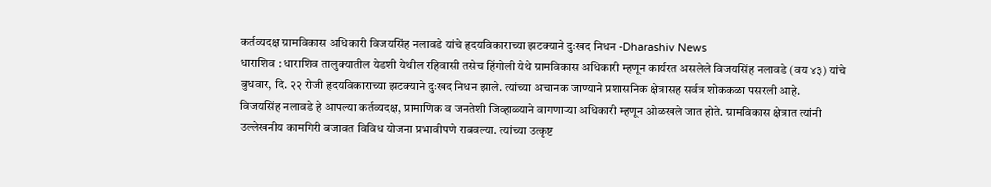कर्तव्यदक्ष ग्रामविकास अधिकारी विजयसिंह नलावडे यांचे हृदयविकाराच्या झटक्याने दुःखद निधन -Dharashiv News
धाराशिव : धाराशिव तालुक्यातील येडशी येथील रहिवासी तसेच हिंगोली येथे ग्रामविकास अधिकारी म्हणून कार्यरत असलेले विजयसिंह नलावडे (वय ४३) यांचे बुधवार, दि. २२ रोजी हृदयविकाराच्या झटक्याने दुःखद निधन झाले. त्यांच्या अचानक जाण्याने प्रशासनिक क्षेत्रासह सर्वत्र शोककळा पसरली आहे.
विजयसिंह नलावडे हे आपल्या कर्तव्यदक्ष, प्रामाणिक व जनतेशी जिव्हाळ्याने वागणाऱ्या अधिकारी म्हणून ओळखले जात होते. ग्रामविकास क्षेत्रात त्यांनी उल्लेखनीय कामगिरी बजावत विविध योजना प्रभावीपणे राबवल्या. त्यांच्या उत्कृष्ट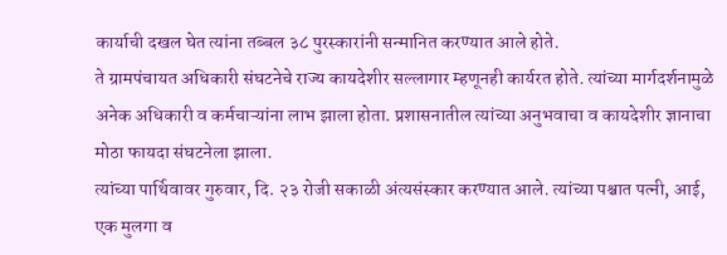कार्याची दखल घेत त्यांना तब्बल ३८ पुरस्कारांनी सन्मानित करण्यात आले होते.
ते ग्रामपंचायत अधिकारी संघटनेचे राज्य कायदेशीर सल्लागार म्हणूनही कार्यरत होते. त्यांच्या मार्गदर्शनामुळे अनेक अधिकारी व कर्मचाऱ्यांना लाभ झाला होता. प्रशासनातील त्यांच्या अनुभवाचा व कायदेशीर ज्ञानाचा मोठा फायदा संघटनेला झाला.
त्यांच्या पार्थिवावर गुरुवार, दि. २३ रोजी सकाळी अंत्यसंस्कार करण्यात आले. त्यांच्या पश्चात पत्नी, आई, एक मुलगा व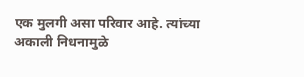एक मुलगी असा परिवार आहे. त्यांच्या अकाली निधनामुळे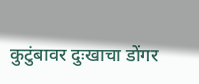कुटुंबावर दुःखाचा डोंगर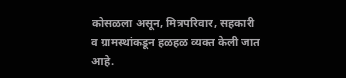कोसळला असून, मित्रपरिवार, सहकारी व ग्रामस्थांकडून हळहळ व्यक्त केली जात आहे.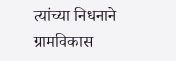त्यांच्या निधनाने ग्रामविकास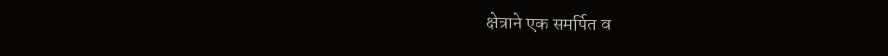क्षेत्राने एक समर्पित व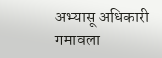अभ्यासू अधिकारी गमावला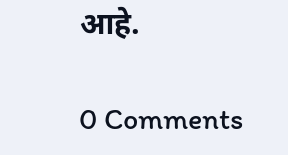आहे.

0 Comments